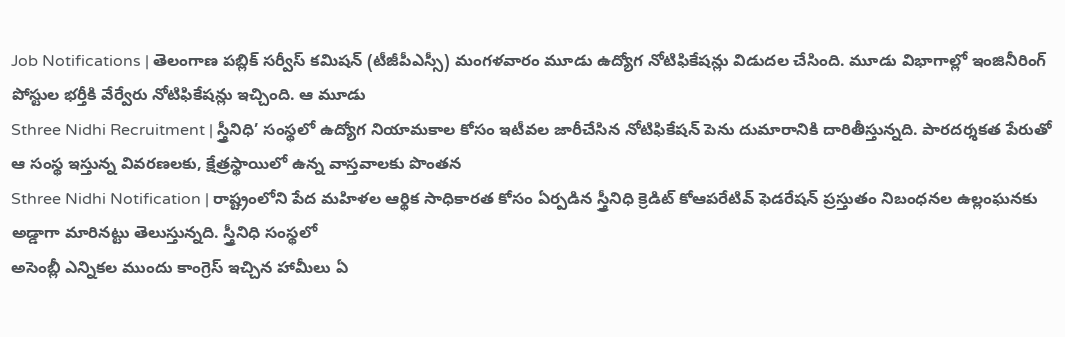Job Notifications | తెలంగాణ పబ్లిక్ సర్వీస్ కమిషన్ (టీజీపీఎస్సీ) మంగళవారం మూడు ఉద్యోగ నోటిఫికేషన్లు విడుదల చేసింది. మూడు విభాగాల్లో ఇంజినీరింగ్ పోస్టుల భర్తీకి వేర్వేరు నోటిఫికేషన్లు ఇచ్చింది. ఆ మూడు
Sthree Nidhi Recruitment | స్త్రీనిధి’ సంస్థలో ఉద్యోగ నియామకాల కోసం ఇటీవల జారీచేసిన నోటిఫికేషన్ పెను దుమారానికి దారితీస్తున్నది. పారదర్శకత పేరుతో ఆ సంస్థ ఇస్తున్న వివరణలకు, క్షేత్రస్థాయిలో ఉన్న వాస్తవాలకు పొంతన
Sthree Nidhi Notification | రాష్ట్రంలోని పేద మహిళల ఆర్థిక సాధికారత కోసం ఏర్పడిన స్త్రీనిధి క్రెడిట్ కోఆపరేటివ్ ఫెడరేషన్ ప్రస్తుతం నిబంధనల ఉల్లంఘనకు అడ్డాగా మారినట్టు తెలుస్తున్నది. స్త్రీనిధి సంస్థలో
అసెంబ్లీ ఎన్నికల ముందు కాంగ్రెస్ ఇచ్చిన హామీలు ఏ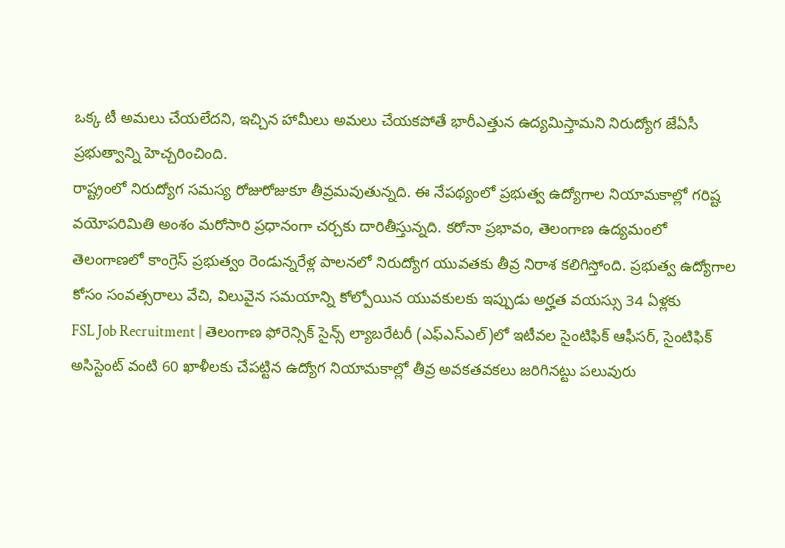ఒక్క టీ అమలు చేయలేదని, ఇచ్చిన హామీలు అమలు చేయకపోతే భారీఎత్తున ఉద్యమిస్తామని నిరుద్యోగ జేఏసీ ప్రభుత్వాన్ని హెచ్చరించింది.
రాష్ట్రంలో నిరుద్యోగ సమస్య రోజురోజుకూ తీవ్రమవుతున్నది. ఈ నేపథ్యంలో ప్రభుత్వ ఉద్యోగాల నియామకాల్లో గరిష్ట వయోపరిమితి అంశం మరోసారి ప్రధానంగా చర్చకు దారితీస్తున్నది. కరోనా ప్రభావం, తెలంగాణ ఉద్యమంలో
తెలంగాణలో కాంగ్రెస్ ప్రభుత్వం రెండున్నరేళ్ల పాలనలో నిరుద్యోగ యువతకు తీవ్ర నిరాశ కలిగిస్తోంది. ప్రభుత్వ ఉద్యోగాల కోసం సంవత్సరాలు వేచి, విలువైన సమయాన్ని కోల్పోయిన యువకులకు ఇప్పుడు అర్హత వయస్సు 34 ఏళ్లకు
FSL Job Recruitment | తెలంగాణ ఫోరెన్సిక్ సైన్స్ ల్యాబరేటరీ (ఎఫ్ఎస్ఎల్)లో ఇటీవల సైంటిఫిక్ ఆఫీసర్, సైంటిఫిక్ అసిస్టెంట్ వంటి 60 ఖాళీలకు చేపట్టిన ఉద్యోగ నియామకాల్లో తీవ్ర అవకతవకలు జరిగినట్టు పలువురు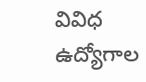వివిధ ఉద్యోగాల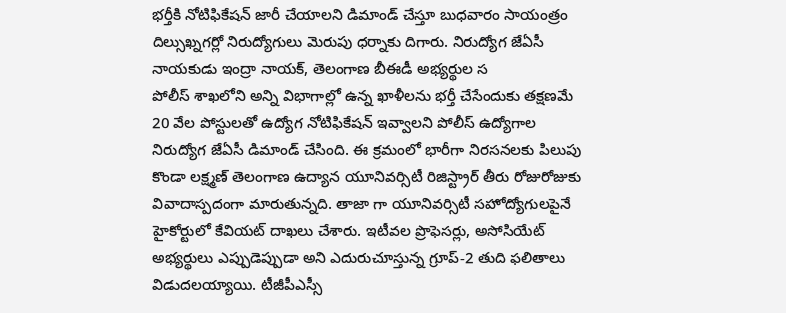భర్తీకి నోటిఫికేషన్ జారీ చేయాలని డిమాండ్ చేస్తూ బుధవారం సాయంత్రం దిల్సుఖ్నగర్లో నిరుద్యోగులు మెరుపు ధర్నాకు దిగారు. నిరుద్యోగ జేఏసీ నాయకుడు ఇంద్రా నాయక్, తెలంగాణ బీఈడీ అభ్యర్థుల స
పోలీస్ శాఖలోని అన్ని విభాగాల్లో ఉన్న ఖాళీలను భర్తీ చేసేందుకు తక్షణమే 20 వేల పోస్టులతో ఉద్యోగ నోటిఫికేషన్ ఇవ్వాలని పోలీస్ ఉద్యోగాల నిరుద్యోగ జేఏసీ డిమాండ్ చేసింది. ఈ క్రమంలో భారీగా నిరసనలకు పిలుపు
కొండా లక్ష్మణ్ తెలంగాణ ఉద్యాన యూనివర్సిటీ రిజిస్ట్రార్ తీరు రోజురోజుకు వివాదాస్పదంగా మారుతున్నది. తాజా గా యూనివర్సిటీ సహోద్యోగులపైనే హైకోర్టులో కేవియట్ దాఖలు చేశారు. ఇటీవల ప్రొఫెసర్లు, అసోసియేట్
అభ్యర్థులు ఎప్పుడెప్పుడా అని ఎదురుచూస్తున్న గ్రూప్-2 తుది ఫలితాలు విడుదలయ్యాయి. టీజీపీఎస్సీ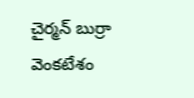చైర్మన్ బుర్రా వెంకటేశం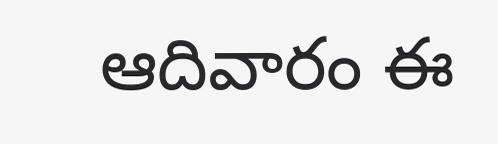ఆదివారం ఈ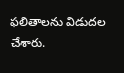ఫలితాలను విడుదల చేశారు.